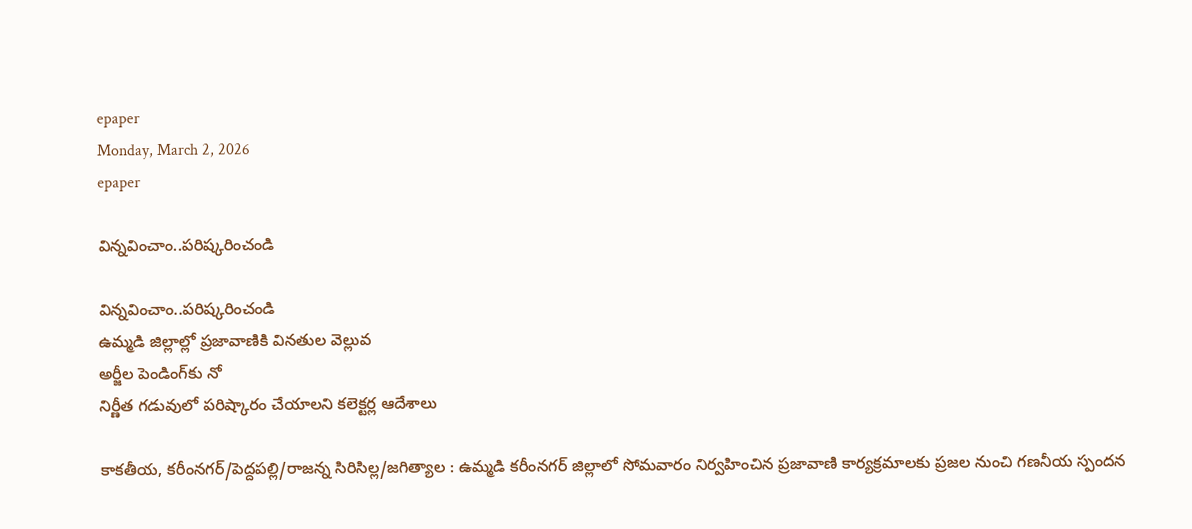epaper
Monday, March 2, 2026
epaper

విన్న‌వించాం..ప‌రిష్క‌రించండి

విన్న‌వించాం..ప‌రిష్క‌రించండి
ఉమ్మడి జిల్లాల్లో ప్రజావాణికి విన‌తుల వెల్లువ‌
అర్జీల పెండింగ్‌కు నో
నిర్ణీత గడువులో పరిష్కారం చేయాలని కలెక్టర్ల ఆదేశాలు

కాకతీయ, కరీంనగర్/పెద్దపల్లి/రాజన్న సిరిసిల్ల/జగిత్యాల : ఉమ్మడి కరీంనగర్ జిల్లాలో సోమవారం నిర్వహించిన ప్రజావాణి కార్యక్రమాలకు ప్రజల నుంచి గణనీయ స్పందన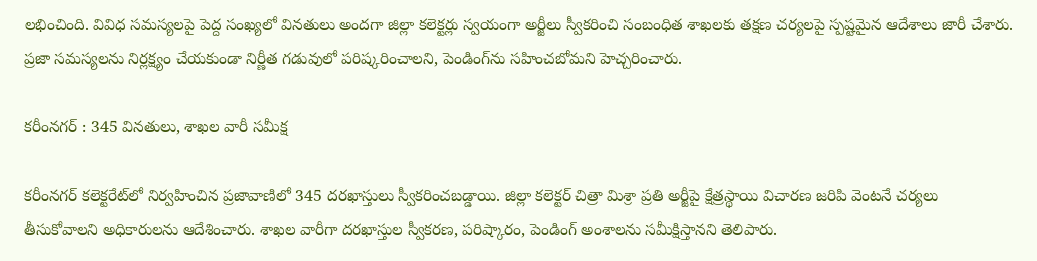లభించింది. వివిధ సమస్యలపై పెద్ద సంఖ్యలో వినతులు అందగా జిల్లా కలెక్టర్లు స్వయంగా అర్జీలు స్వీకరించి సంబంధిత శాఖలకు తక్షణ చర్యలపై స్పష్టమైన ఆదేశాలు జారీ చేశారు. ప్రజా సమస్యలను నిర్లక్ష్యం చేయకుండా నిర్ణీత గడువులో పరిష్కరించాలని, పెండింగ్‌ను సహించబోమని హెచ్చరించారు.

కరీంనగర్ : 345 వినతులు, శాఖల వారీ సమీక్ష

కరీంనగర్ కలెక్టరేట్‌లో నిర్వహించిన ప్రజావాణిలో 345 దరఖాస్తులు స్వీకరించబడ్డాయి. జిల్లా కలెక్టర్ చిత్రా మిశ్రా ప్రతి అర్జీపై క్షేత్రస్థాయి విచారణ జరిపి వెంటనే చర్యలు తీసుకోవాలని అధికారులను ఆదేశించారు. శాఖల వారీగా దరఖాస్తుల స్వీకరణ, పరిష్కారం, పెండింగ్ అంశాలను సమీక్షిస్తానని తెలిపారు.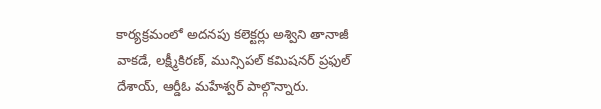కార్యక్రమంలో అదనపు కలెక్టర్లు అశ్విని తానాజీ వాకడే, లక్ష్మీకిరణ్, మున్సిపల్ కమిషనర్ ప్రఫుల్ దేశాయ్, ఆర్డీఓ మహేశ్వర్ పాల్గొన్నారు.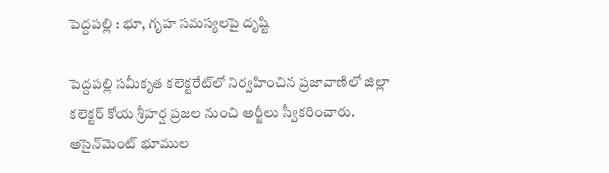పెద్దపల్లి : భూ, గృహ సమస్యలపై దృష్టి

పెద్దపల్లి సమీకృత కలెక్టరేట్‌లో నిర్వహించిన ప్రజావాణిలో జిల్లా కలెక్టర్ కోయ శ్రీహర్ష ప్రజల నుంచి అర్జీలు స్వీకరించారు. అసైన్‌మెంట్ భూముల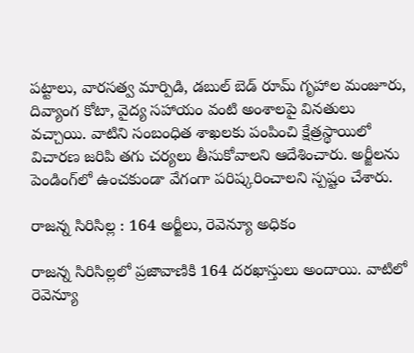పట్టాలు, వారసత్వ మార్పిడి, డబుల్ బెడ్ రూమ్ గృహాల మంజూరు, దివ్యాంగ కోటా, వైద్య సహాయం వంటి అంశాలపై వినతులు వచ్చాయి. వాటిని సంబంధిత శాఖలకు పంపించి క్షేత్రస్థాయిలో విచారణ జరిపి తగు చర్యలు తీసుకోవాలని ఆదేశించారు. అర్జీలను పెండింగ్‌లో ఉంచకుండా వేగంగా పరిష్కరించాలని స్పష్టం చేశారు.

రాజన్న సిరిసిల్ల : 164 అర్జీలు, రెవెన్యూ అధికం

రాజన్న సిరిసిల్లలో ప్రజావాణికి 164 దరఖాస్తులు అందాయి. వాటిలో రెవెన్యూ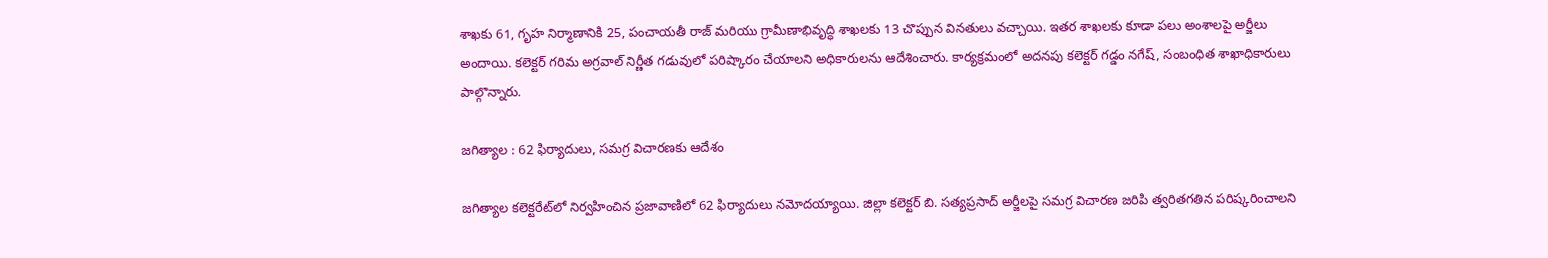శాఖకు 61, గృహ నిర్మాణానికి 25, పంచాయతీ రాజ్ మరియు గ్రామీణాభివృద్ధి శాఖలకు 13 చొప్పున వినతులు వచ్చాయి. ఇతర శాఖలకు కూడా పలు అంశాలపై అర్జీలు అందాయి. కలెక్టర్ గరిమ అగ్రవాల్ నిర్ణీత గడువులో పరిష్కారం చేయాలని అధికారులను ఆదేశించారు. కార్యక్రమంలో అదనపు కలెక్టర్ గడ్డం నగేష్, సంబంధిత శాఖాధికారులు పాల్గొన్నారు.

జగిత్యాల : 62 ఫిర్యాదులు, సమగ్ర విచారణకు ఆదేశం

జగిత్యాల కలెక్టరేట్‌లో నిర్వహించిన ప్రజావాణిలో 62 ఫిర్యాదులు నమోదయ్యాయి. జిల్లా కలెక్టర్ బి. సత్యప్రసాద్ అర్జీలపై సమగ్ర విచారణ జరిపి త్వరితగతిన పరిష్కరించాలని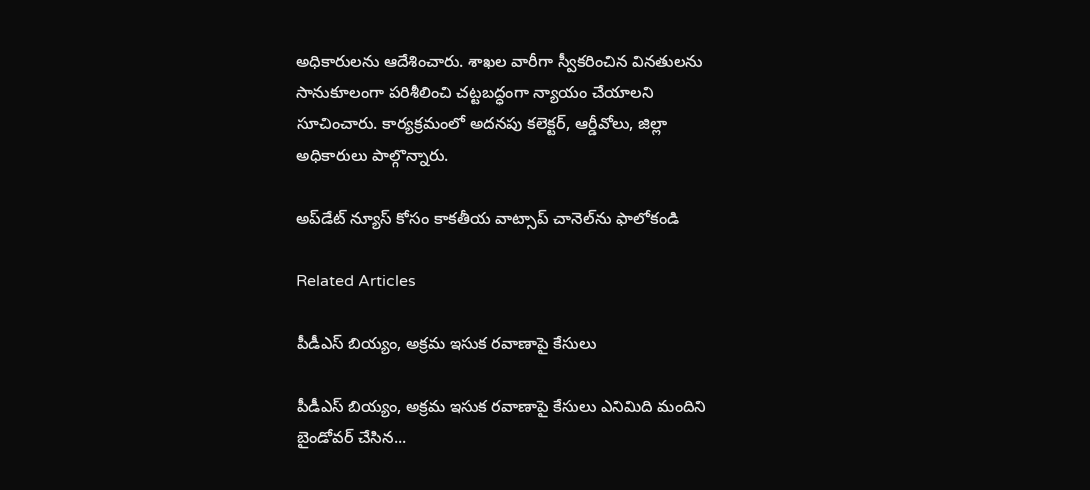అధికారులను ఆదేశించారు. శాఖల వారీగా స్వీకరించిన వినతులను సానుకూలంగా పరిశీలించి చట్టబద్ధంగా న్యాయం చేయాలని సూచించారు. కార్యక్రమంలో అదనపు కలెక్టర్, ఆర్డీవోలు, జిల్లా అధికారులు పాల్గొన్నారు.

అప్‌డేట్ న్యూస్ కోసం కాక‌తీయ వాట్సాప్ చానెల్‌ను ఫాలోకండి

Related Articles

పీడీఎస్ బియ్యం, అక్రమ ఇసుక రవాణాపై కేసులు

పీడీఎస్ బియ్యం, అక్రమ ఇసుక రవాణాపై కేసులు ఎనిమిది మందిని బైండోవర్ చేసిన...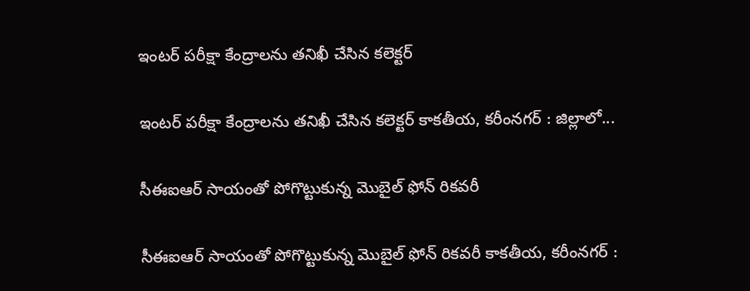ఇంటర్ పరీక్షా కేంద్రాలను తనిఖీ చేసిన కలెక్టర్

ఇంటర్ పరీక్షా కేంద్రాలను తనిఖీ చేసిన కలెక్టర్ కాక‌తీయ‌, క‌రీంన‌గ‌ర్ : జిల్లాలో...

సీఈఐఆర్ సాయంతో పోగొట్టుకున్న మొబైల్ ఫోన్ రికవరీ

సీఈఐఆర్ సాయంతో పోగొట్టుకున్న మొబైల్ ఫోన్ రికవరీ కాకతీయ, కరీంనగర్ :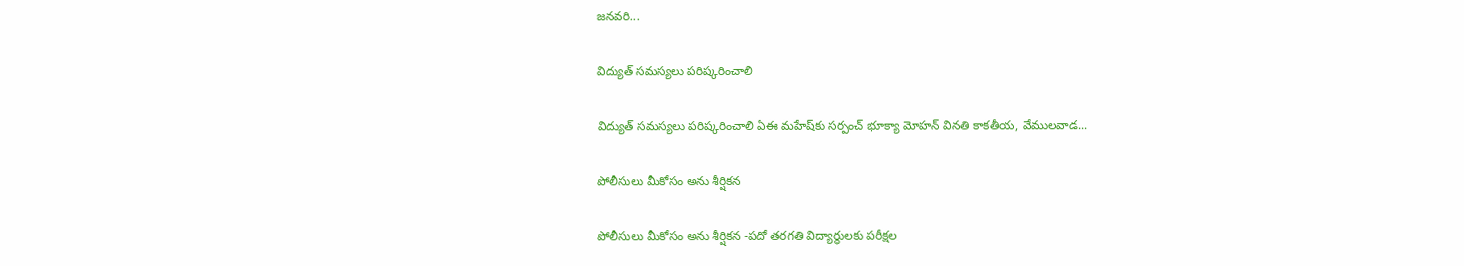జనవరి...

విద్యుత్ సమస్యలు పరిష్కరించాలి

విద్యుత్ సమస్యలు పరిష్కరించాలి ఏఈ మహేష్‌కు సర్పంచ్ భూక్యా మోహన్ వినతి కాకతీయ, వేములవాడ...

పోలీసులు మీకోసం అను శీర్షికన

పోలీసులు మీకోసం అను శీర్షికన -పదో తరగతి విద్యార్థులకు పరీక్షల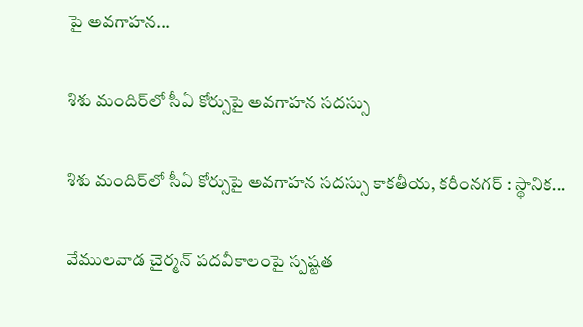పై అవగాహన...

శిశు మందిర్‌లో సీఏ కోర్సుపై అవగాహన సదస్సు

శిశు మందిర్‌లో సీఏ కోర్సుపై అవగాహన సదస్సు కాకతీయ, కరీంనగర్ : స్థానిక...

వేములవాడ చైర్మన్ పదవీకాలంపై స్పష్టత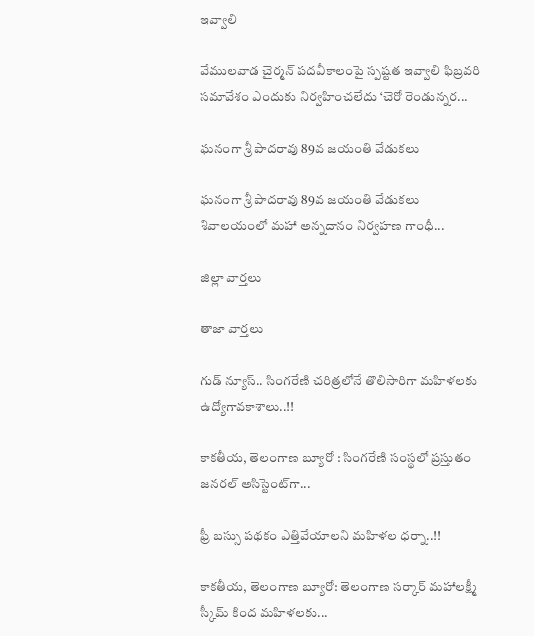ఇవ్వాలి

వేములవాడ చైర్మన్ పదవీకాలంపై స్పష్టత ఇవ్వాలి ఫిబ్రవరి సమావేశం ఎందుకు నిర్వహించలేదు ‘చెరో రెండున్నర...

ఘనంగా శ్రీ పాదరావు 89వ జయంతి వేడుకలు

ఘనంగా శ్రీ పాదరావు 89వ జయంతి వేడుకలు శివాలయంలో మహా అన్నదానం నిర్వహణ గాంధీ...

జిల్లా వార్త‌లు

తాజా వార్త‌లు

గుడ్ న్యూస్.. సింగరేణి చరిత్రలోనే తొలిసారిగా మ‌హిళ‌ల‌కు ఉద్యోగావ‌కాశాలు..!!

కాక‌తీయ‌, తెలంగాణ బ్యూరో : సింగరేణి సంస్థలో ప్రస్తుతం జనరల్ అసిస్టెంట్‌గా...

ఫ్రీ బస్సు పథకం ఎత్తివేయాలని మహిళల ధర్నా..!!

కాకతీయ, తెలంగాణ బ్యూరో: తెలంగాణ సర్కార్ మహాలక్ష్మీ స్కీమ్ కింద మహిళలకు...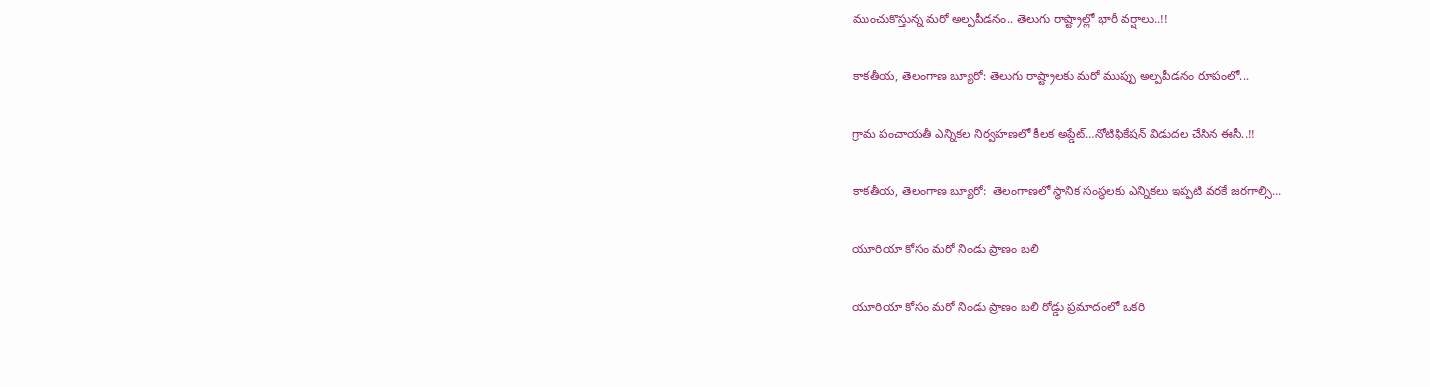ముంచుకొస్తున్న మరో అల్పపీడనం.. తెలుగు రాష్ట్రాల్లో భారీ వర్షాలు..!!

కాకతీయ, తెలంగాణ బ్యూరో: తెలుగు రాష్ట్రాలకు మరో ముప్పు అల్పపీడనం రూపంలో...

గ్రామ పంచాయ‌తీ ఎన్నిక‌ల నిర్వ‌హ‌ణ‌లో కీల‌క అప్డేట్‌…నోటిఫికేషన్ విడుదల చేసిన ఈసీ..!!

కాకతీయ, తెలంగాణ బ్యూరో:  తెలంగాణలో స్థానిక సంస్థలకు ఎన్నికలు ఇప్పటి వరకే జరగాల్సి...

యూరియా కోసం మరో నిండు ప్రాణం బలి

యూరియా కోసం మరో నిండు ప్రాణం బలి రోడ్డు ప్రమాదంలో ఒకరి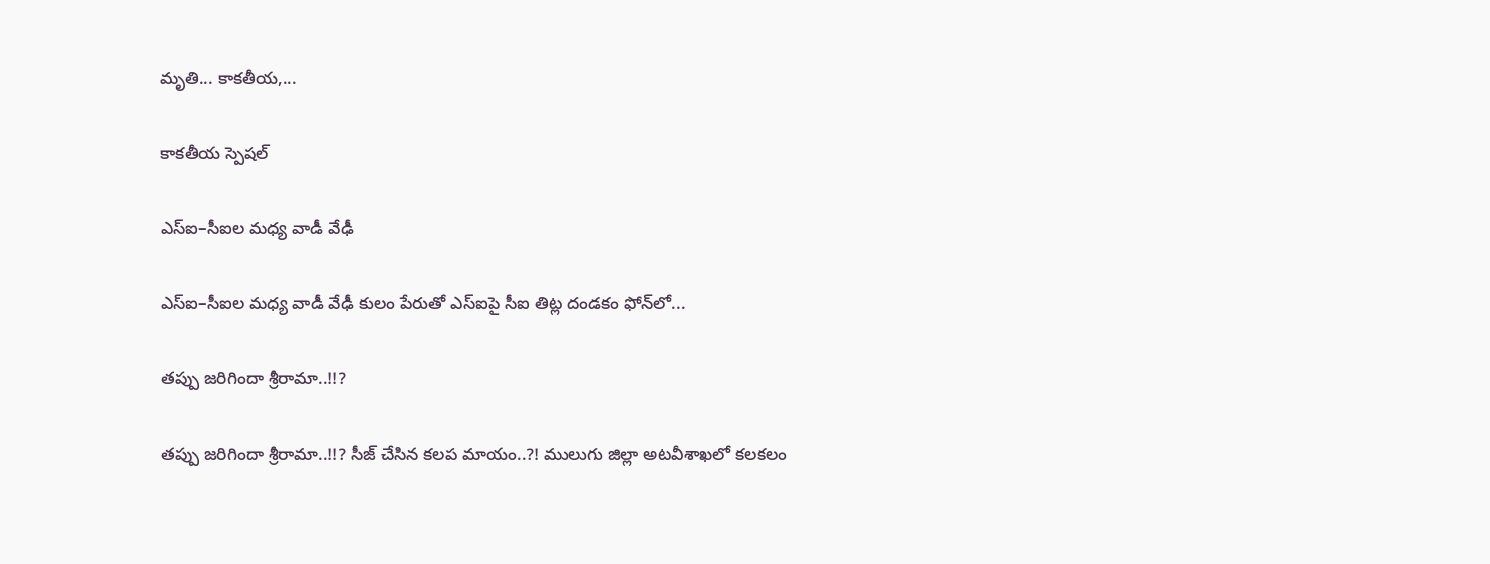మృతి... కాకతీయ,...

కాక‌తీయ స్పెష‌ల్‌

ఎస్ఐ–సీఐల మ‌ధ్య వాడీ వేఢీ

ఎస్ఐ–సీఐల మ‌ధ్య వాడీ వేఢీ కులం పేరుతో ఎస్ఐపై సీఐ తిట్ల దండ‌కం ఫోన్‌లో...

త‌ప్పు జ‌రిగిందా శ్రీరామా..!!?

త‌ప్పు జ‌రిగిందా శ్రీరామా..!!? సీజ్ చేసిన క‌ల‌ప‌ మాయం..?! ములుగు జిల్లా అట‌వీశాఖ‌లో క‌ల‌క‌లం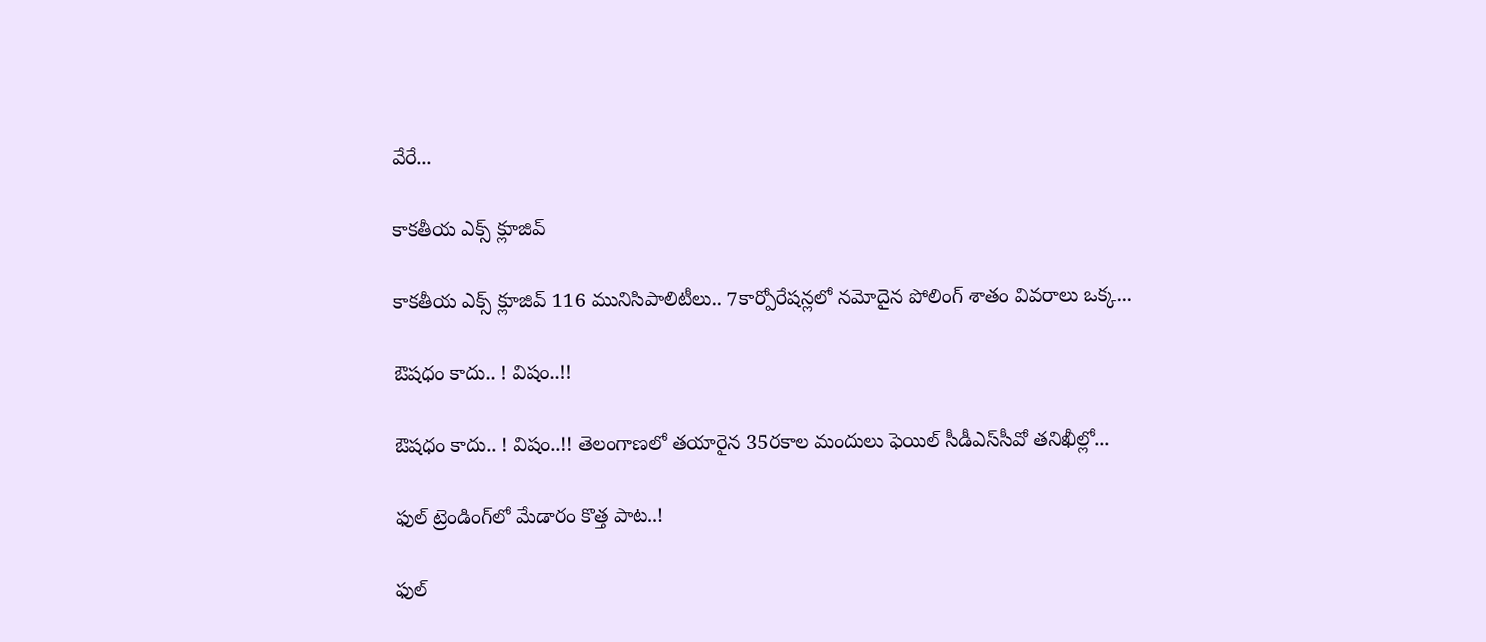వేరే...

కాక‌తీయ ఎక్స్ క్లూజివ్

కాక‌తీయ ఎక్స్ క్లూజివ్ 116 మునిసిపాలిటీలు.. 7కార్పోరేష‌న్ల‌లో న‌మోదైన పోలింగ్ శాతం వివ‌రాలు ఒక్క...

ఔష‌ధం కాదు.. ! విషం..!!

ఔష‌ధం కాదు.. ! విషం..!! తెలంగాణలో తయారైన 35ర‌కాల మందులు ఫెయిల్‌ సీడీఎస్‌సీవో తనిఖీల్లో...

ఫుల్ ట్రెండింగ్‌లో మేడారం కొత్త పాట..!

ఫుల్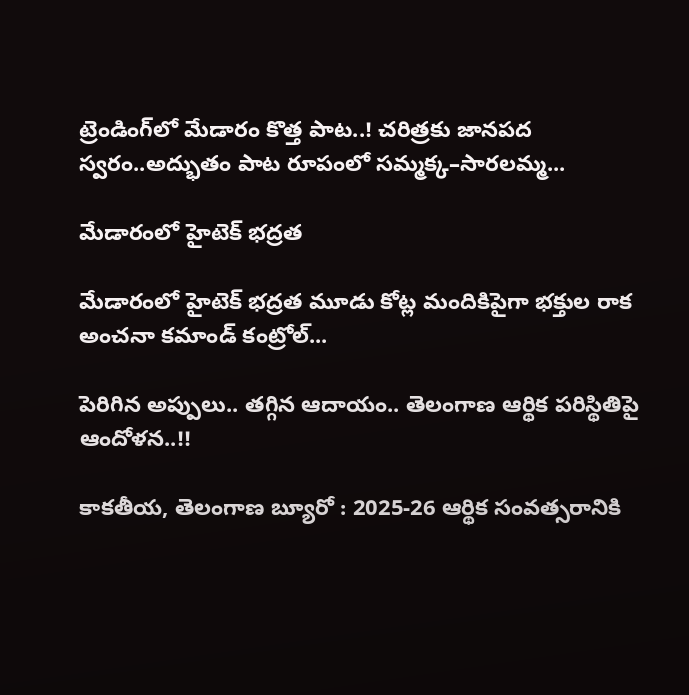ట్రెండింగ్‌లో మేడారం కొత్త పాట..! చరిత్రకు జానపద స్వరం..అద్భుతం పాట రూపంలో సమ్మక్క–సారలమ్మ...

మేడారంలో హైటెక్ భద్రత

మేడారంలో హైటెక్ భద్రత మూడు కోట్ల మందికిపైగా భక్తుల రాక అంచనా కమాండ్ కంట్రోల్...

పెరిగిన అప్పులు.. తగ్గిన ఆదాయం.. తెలంగాణ ఆర్థిక పరిస్థితిపై ఆందోళన..!!

కాకతీయ, తెలంగాణ బ్యూరో : 2025-26 ఆర్థిక సంవత్సరానికి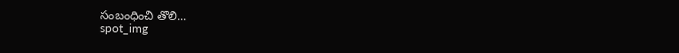సంబంధించి తొలి...
spot_img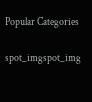Popular Categories

spot_imgspot_img